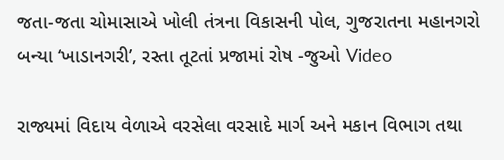જતા-જતા ચોમાસાએ ખોલી તંત્રના વિકાસની પોલ, ગુજરાતના મહાનગરો બન્યા ‘ખાડાનગરી’, રસ્તા તૂટતાં પ્રજામાં રોષ -જુઓ Video

રાજ્યમાં વિદાય વેળાએ વરસેલા વરસાદે માર્ગ અને મકાન વિભાગ તથા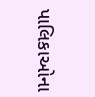પાલિકાઓના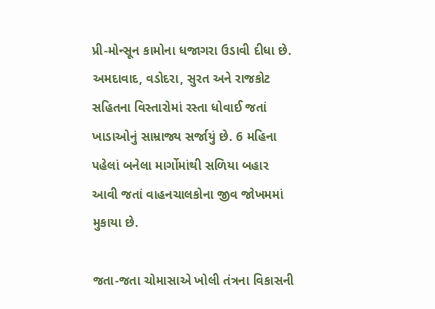પ્રી-મોન્સૂન કામોના ધજાગરા ઉડાવી દીધા છે. અમદાવાદ, વડોદરા, સુરત અને રાજકોટ સહિતના વિસ્તારોમાં રસ્તા ધોવાઈ જતાં ખાડાઓનું સામ્રાજ્ય સર્જાયું છે. 6 મહિના પહેલાં બનેલા માર્ગોમાંથી સળિયા બહાર આવી જતાં વાહનચાલકોના જીવ જોખમમાં મુકાયા છે.

જતા-જતા ચોમાસાએ ખોલી તંત્રના વિકાસની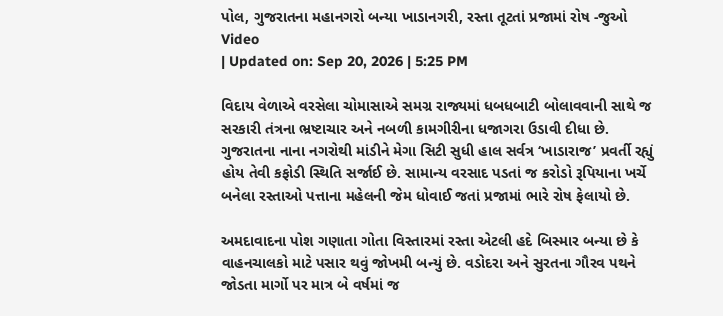પોલ, ગુજરાતના મહાનગરો બન્યા ખાડાનગરી, રસ્તા તૂટતાં પ્રજામાં રોષ -જુઓ Video
| Updated on: Sep 20, 2026 | 5:25 PM

વિદાય વેળાએ વરસેલા ચોમાસાએ સમગ્ર રાજ્યમાં ધબધબાટી બોલાવવાની સાથે જ સરકારી તંત્રના ભ્રષ્ટાચાર અને નબળી કામગીરીના ધજાગરા ઉડાવી દીધા છે. ગુજરાતના નાના નગરોથી માંડીને મેગા સિટી સુધી હાલ સર્વત્ર ‘ખાડારાજ’ પ્રવર્તી રહ્યું હોય તેવી કફોડી સ્થિતિ સર્જાઈ છે. સામાન્ય વરસાદ પડતાં જ કરોડો રૂપિયાના ખર્ચે બનેલા રસ્તાઓ પત્તાના મહેલની જેમ ધોવાઈ જતાં પ્રજામાં ભારે રોષ ફેલાયો છે.

અમદાવાદના પોશ ગણાતા ગોતા વિસ્તારમાં રસ્તા એટલી હદે બિસ્માર બન્યા છે કે વાહનચાલકો માટે પસાર થવું જોખમી બન્યું છે. વડોદરા અને સુરતના ગૌરવ પથને જોડતા માર્ગો પર માત્ર બે વર્ષમાં જ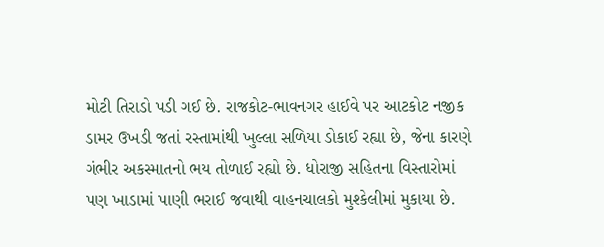મોટી તિરાડો પડી ગઈ છે. રાજકોટ-ભાવનગર હાઈવે પર આટકોટ નજીક ડામર ઉખડી જતાં રસ્તામાંથી ખુલ્લા સળિયા ડોકાઈ રહ્યા છે, જેના કારણે ગંભીર અકસ્માતનો ભય તોળાઈ રહ્યો છે. ધોરાજી સહિતના વિસ્તારોમાં પણ ખાડામાં પાણી ભરાઈ જવાથી વાહનચાલકો મુશ્કેલીમાં મુકાયા છે.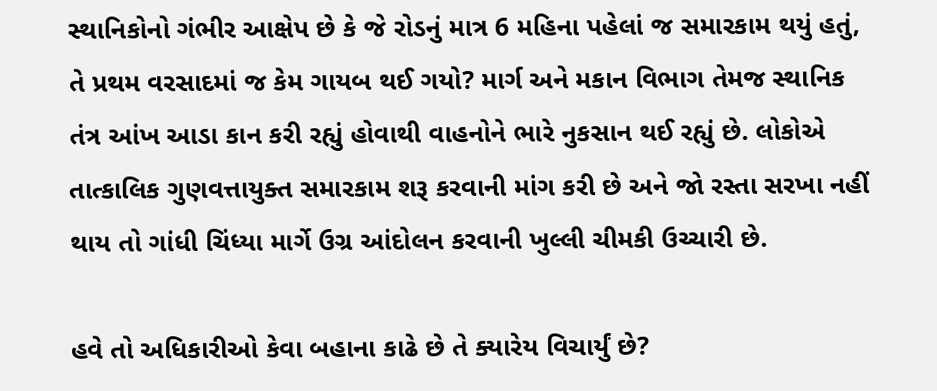સ્થાનિકોનો ગંભીર આક્ષેપ છે કે જે રોડનું માત્ર 6 મહિના પહેલાં જ સમારકામ થયું હતું, તે પ્રથમ વરસાદમાં જ કેમ ગાયબ થઈ ગયો? માર્ગ અને મકાન વિભાગ તેમજ સ્થાનિક તંત્ર આંખ આડા કાન કરી રહ્યું હોવાથી વાહનોને ભારે નુકસાન થઈ રહ્યું છે. લોકોએ તાત્કાલિક ગુણવત્તાયુક્ત સમારકામ શરૂ કરવાની માંગ કરી છે અને જો રસ્તા સરખા નહીં થાય તો ગાંધી ચિંધ્યા માર્ગે ઉગ્ર આંદોલન કરવાની ખુલ્લી ચીમકી ઉચ્ચારી છે.

હવે તો અધિકારીઓ કેવા બહાના કાઢે છે તે ક્યારેય વિચાર્યું છે?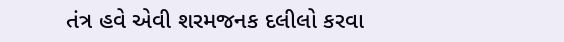તંત્ર હવે એવી શરમજનક દલીલો કરવા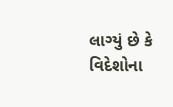લાગ્યું છે કે વિદેશોના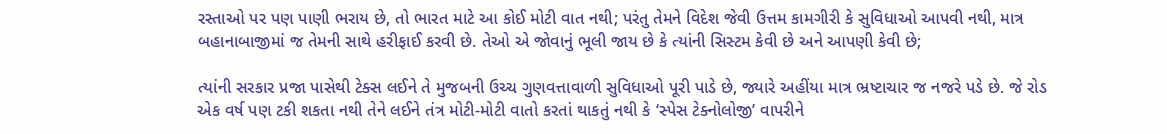રસ્તાઓ પર પણ પાણી ભરાય છે, તો ભારત માટે આ કોઈ મોટી વાત નથી; પરંતુ તેમને વિદેશ જેવી ઉત્તમ કામગીરી કે સુવિધાઓ આપવી નથી, માત્ર બહાનાબાજીમાં જ તેમની સાથે હરીફાઈ કરવી છે. તેઓ એ જોવાનું ભૂલી જાય છે કે ત્યાંની સિસ્ટમ કેવી છે અને આપણી કેવી છે;

ત્યાંની સરકાર પ્રજા પાસેથી ટેક્સ લઈને તે મુજબની ઉચ્ચ ગુણવત્તાવાળી સુવિધાઓ પૂરી પાડે છે, જ્યારે અહીંયા માત્ર ભ્રષ્ટાચાર જ નજરે પડે છે. જે રોડ એક વર્ષ પણ ટકી શકતા નથી તેને લઈને તંત્ર મોટી-મોટી વાતો કરતાં થાકતું નથી કે ‘સ્પેસ ટેક્નોલોજી’ વાપરીને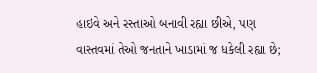હાઇવે અને રસ્તાઓ બનાવી રહ્યા છીએ, પણ વાસ્તવમાં તેઓ જનતાને ખાડામાં જ ધકેલી રહ્યા છે;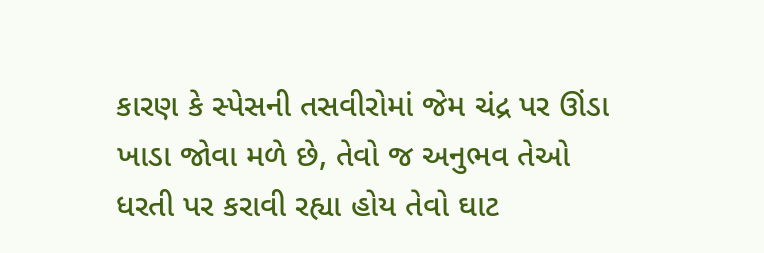કારણ કે સ્પેસની તસવીરોમાં જેમ ચંદ્ર પર ઊંડા ખાડા જોવા મળે છે, તેવો જ અનુભવ તેઓ ધરતી પર કરાવી રહ્યા હોય તેવો ઘાટ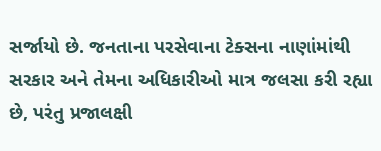સર્જાયો છે. જનતાના પરસેવાના ટેક્સના નાણાંમાંથી સરકાર અને તેમના અધિકારીઓ માત્ર જલસા કરી રહ્યા છે, પરંતુ પ્રજાલક્ષી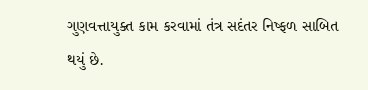ગુણવત્તાયુક્ત કામ કરવામાં તંત્ર સદંતર નિષ્ફળ સાબિત થયું છે.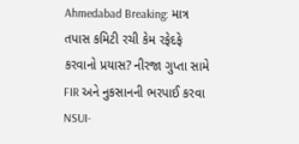Ahmedabad Breaking: માત્ર તપાસ કમિટી રચી કેમ રફેદફે કરવાનો પ્રયાસ? નીરજા ગુપ્તા સામે FIR અને નુકસાનની ભરપાઈ કરવા NSUI-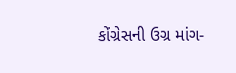કોંગ્રેસની ઉગ્ર માંગ-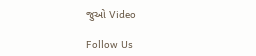જુઓ Video

Follow Us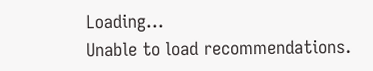Loading...
Unable to load recommendations.